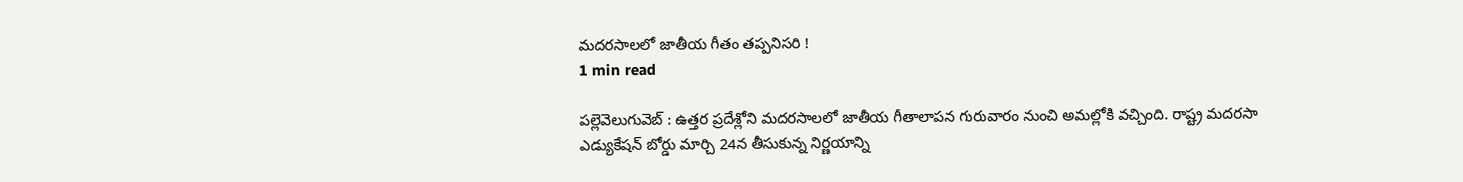మదరసాలలో జాతీయ గీతం తప్పనిసరి !
1 min read

పల్లెవెలుగువెబ్ : ఉత్తర ప్రదేశ్లోని మదరసాలలో జాతీయ గీతాలాపన గురువారం నుంచి అమల్లోకి వచ్చింది. రాష్ట్ర మదరసా ఎడ్యుకేషన్ బోర్డు మార్చి 24న తీసుకున్న నిర్ణయాన్ని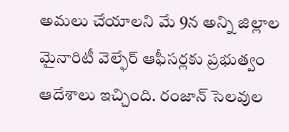అమలు చేయాలని మే 9న అన్ని జిల్లాల మైనారిటీ వెల్ఫేర్ ఆఫీసర్లకు ప్రభుత్వం ఆదేశాలు ఇచ్చింది. రంజాన్ సెలవుల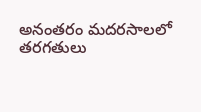అనంతరం మదరసాలలో తరగతులు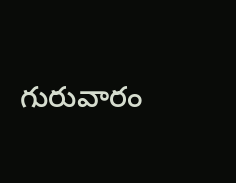గురువారం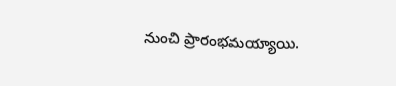నుంచి ప్రారంభమయ్యాయి.